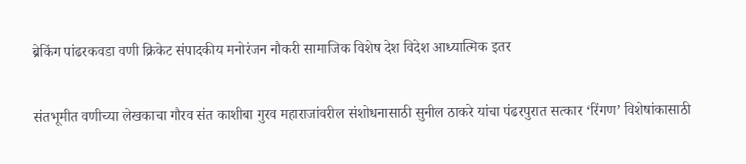ब्रेकिंग पांढरकवडा वणी क्रिकेट संपादकीय मनोरंजन नौकरी सामाजिक विशेष देश विदेश आध्यात्मिक इतर

संतभूमीत वणीच्या लेखकाचा गौरव संत काशीबा गुरव महाराजांवरील संशोधनासाठी सुनील ठाकरे यांचा पंढरपुरात सत्कार ‘रिंगण’ विशेषांकासाठी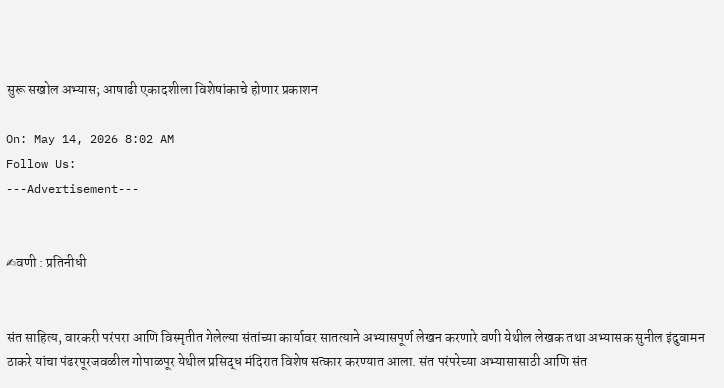सुरू सखोल अभ्यास; आषाढी एकादशीला विशेषांकाचे होणार प्रकाशन

On: May 14, 2026 8:02 AM
Follow Us:
---Advertisement---


✍वणी : प्रतिनीधी


संत साहित्य, वारकरी परंपरा आणि विस्मृतीत गेलेल्या संतांच्या कार्यावर सातत्याने अभ्यासपूर्ण लेखन करणारे वणी येथील लेखक तथा अभ्यासक सुनील इंदुवामन ठाकरे यांचा पंढरपूरजवळील गोपाळपूर येथील प्रसिद्ध मंदिरात विशेष सत्कार करण्यात आला. संत परंपरेच्या अभ्यासासाठी आणि संत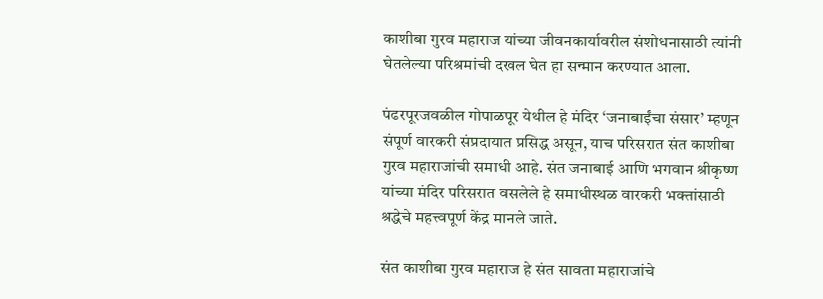काशीबा गुरव महाराज यांच्या जीवनकार्यावरील संशोधनासाठी त्यांनी घेतलेल्या परिश्रमांची दखल घेत हा सन्मान करण्यात आला.

पंढरपूरजवळील गोपाळपूर येथील हे मंदिर ‘जनाबाईंचा संसार’ म्हणून संपूर्ण वारकरी संप्रदायात प्रसिद्ध असून, याच परिसरात संत काशीबा गुरव महाराजांची समाधी आहे. संत जनाबाई आणि भगवान श्रीकृष्ण यांच्या मंदिर परिसरात वसलेले हे समाधीस्थळ वारकरी भक्तांसाठी श्रद्धेचे महत्त्वपूर्ण केंद्र मानले जाते.

संत काशीबा गुरव महाराज हे संत सावता महाराजांचे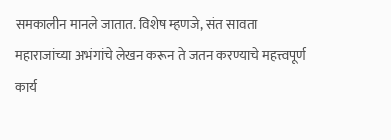समकालीन मानले जातात. विशेष म्हणजे, संत सावता महाराजांच्या अभंगांचे लेखन करून ते जतन करण्याचे महत्त्वपूर्ण कार्य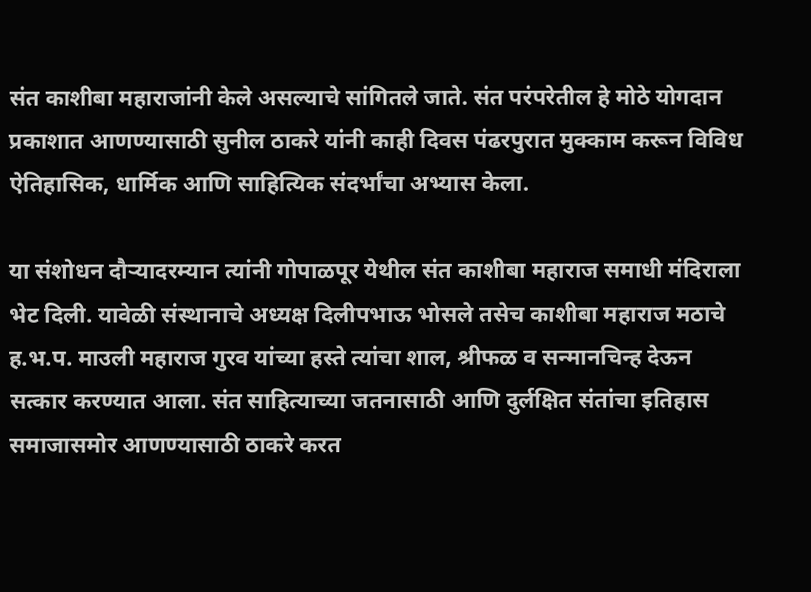संत काशीबा महाराजांनी केले असल्याचे सांगितले जाते. संत परंपरेतील हे मोठे योगदान प्रकाशात आणण्यासाठी सुनील ठाकरे यांनी काही दिवस पंढरपुरात मुक्काम करून विविध ऐतिहासिक, धार्मिक आणि साहित्यिक संदर्भांचा अभ्यास केला.

या संशोधन दौऱ्यादरम्यान त्यांनी गोपाळपूर येथील संत काशीबा महाराज समाधी मंदिराला भेट दिली. यावेळी संस्थानाचे अध्यक्ष दिलीपभाऊ भोसले तसेच काशीबा महाराज मठाचे ह.भ.प. माउली महाराज गुरव यांच्या हस्ते त्यांचा शाल, श्रीफळ व सन्मानचिन्ह देऊन सत्कार करण्यात आला. संत साहित्याच्या जतनासाठी आणि दुर्लक्षित संतांचा इतिहास समाजासमोर आणण्यासाठी ठाकरे करत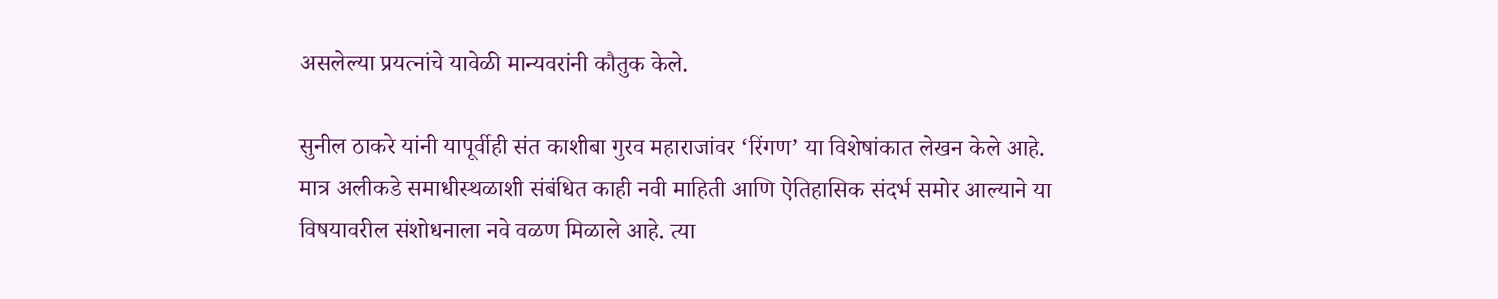असलेल्या प्रयत्नांचे यावेळी मान्यवरांनी कौतुक केले.

सुनील ठाकरे यांनी यापूर्वीही संत काशीबा गुरव महाराजांवर ‘रिंगण’ या विशेषांकात लेखन केले आहे. मात्र अलीकडे समाधीस्थळाशी संबंधित काही नवी माहिती आणि ऐतिहासिक संदर्भ समोर आल्याने या विषयावरील संशोधनाला नवे वळण मिळाले आहे. त्या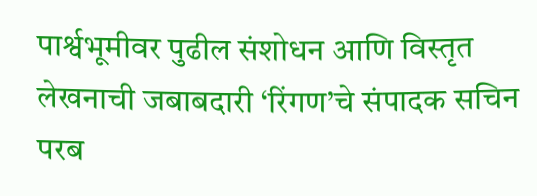पार्श्वभूमीवर पुढील संशोधन आणि विस्तृत लेखनाची जबाबदारी ‘रिंगण’चे संपादक सचिन परब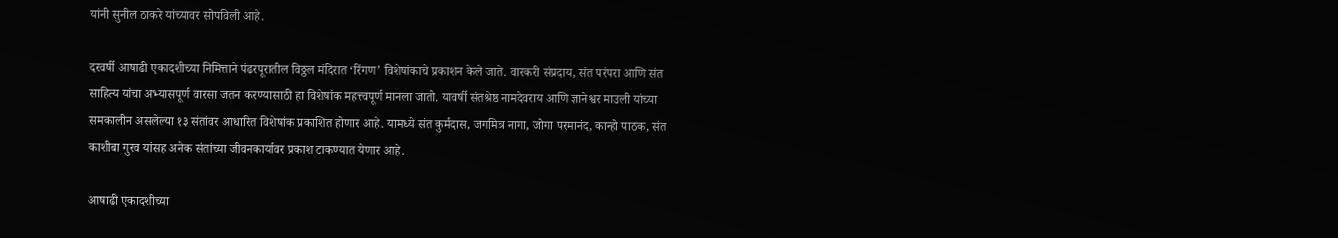यांनी सुनील ठाकरे यांच्यावर सोपविली आहे.

दरवर्षी आषाढी एकादशीच्या निमित्ताने पंढरपूरातील विठ्ठल मंदिरात ‘रिंगण’ विशेषांकाचे प्रकाशन केले जाते. वारकरी संप्रदाय, संत परंपरा आणि संत साहित्य यांचा अभ्यासपूर्ण वारसा जतन करण्यासाठी हा विशेषांक महत्त्वपूर्ण मानला जातो. यावर्षी संतश्रेष्ठ नामदेवराय आणि ज्ञानेश्वर माउली यांच्या समकालीन असलेल्या १३ संतांवर आधारित विशेषांक प्रकाशित होणार आहे. यामध्ये संत कुर्मदास, जगमित्र नागा, जोगा परमानंद, कान्हो पाठक, संत काशीबा गुरव यांसह अनेक संतांच्या जीवनकार्यावर प्रकाश टाकण्यात येणार आहे.

आषाढी एकादशीच्या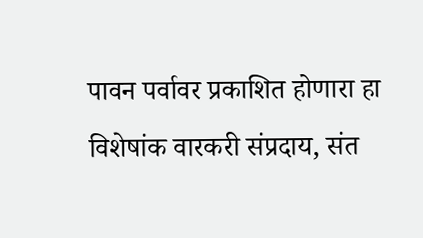पावन पर्वावर प्रकाशित होणारा हा विशेषांक वारकरी संप्रदाय, संत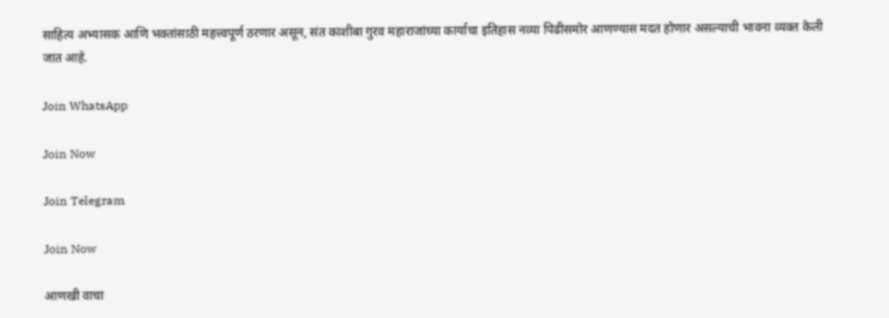साहित्य अभ्यासक आणि भक्तांसाठी महत्त्वपूर्ण ठरणार असून, संत काशीबा गुरव महाराजांच्या कार्याचा इतिहास नव्या पिढीसमोर आणण्यास मदत होणार असल्याची भावना व्यक्त केली जात आहे.

Join WhatsApp

Join Now

Join Telegram

Join Now

आणखी वाचा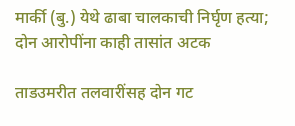मार्की (बु.) येथे ढाबा चालकाची निर्घृण हत्या; दोन आरोपींना काही तासांत अटक

ताडउमरीत तलवारींसह दोन गट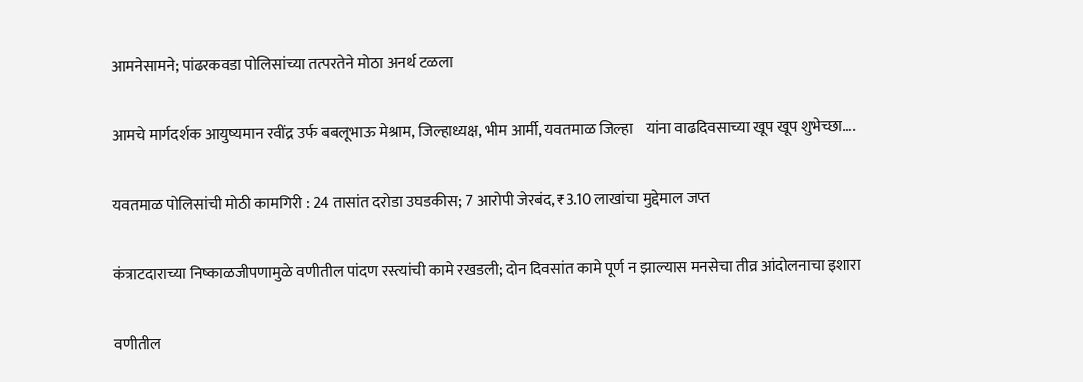आमनेसामने; पांढरकवडा पोलिसांच्या तत्परतेने मोठा अनर्थ टळला

आमचे मार्गदर्शक आयुष्यमान रवींद्र उर्फ बबलूभाऊ मेश्राम, जिल्हाध्यक्ष, भीम आर्मी, यवतमाळ जिल्हा    यांना वाढदिवसाच्या खूप खूप शुभेच्छा….

यवतमाळ पोलिसांची मोठी कामगिरी : 24 तासांत दरोडा उघडकीस; 7 आरोपी जेरबंद, ₹3.10 लाखांचा मुद्देमाल जप्त

कंत्राटदाराच्या निष्काळजीपणामुळे वणीतील पांदण रस्त्यांची कामे रखडली; दोन दिवसांत कामे पूर्ण न झाल्यास मनसेचा तीव्र आंदोलनाचा इशारा

वणीतील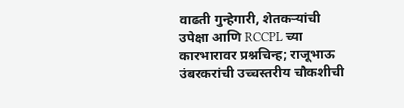वाढती गुन्हेगारी, शेतकऱ्यांची उपेक्षा आणि RCCPL च्या कारभारावर प्रश्नचिन्ह; राजूभाऊ उंबरकरांची उच्चस्तरीय चौकशीची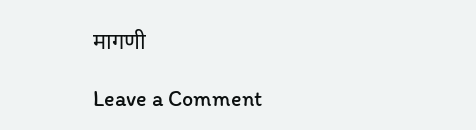मागणी

Leave a Comment